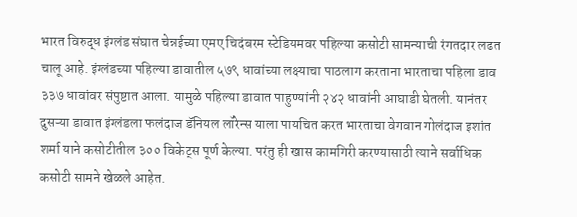भारत विरुद्ध इंग्लंड संघात चेन्नईच्या एमए चिदंबरम स्टेडियमवर पहिल्या कसोटी सामन्याची रंगतदार लढत चालू आहे. इंग्लंडच्या पहिल्या डावातील ५७९ धावांच्या लक्ष्याचा पाठलाग करताना भारताचा पहिला डाव ३३७ धावांवर संपुष्टात आला. यामुळे पहिल्या डावात पाहुण्यांनी २४२ धावांनी आघाडी घेतली. यानंतर दुसऱ्या डावात इंग्लंडला फलंदाज डॅनियल लॉरेन्स याला पायचित करत भारताचा वेगवान गोलंदाज इशांत शर्मा याने कसोटीतील ३०० विकेट्स पूर्ण केल्या. परंतु ही खास कामगिरी करण्यासाठी त्याने सर्वाधिक कसोटी सामने खेळले आहेत.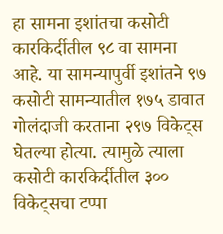हा सामना इशांतचा कसोटी कारकिर्दीतील ९८ वा सामना आहे. या सामन्यापुर्वी इशांतने ९७ कसोटी सामन्यातील १७५ डावात गोलंदाजी करताना २९७ विकेट्स घेतल्या होत्या. त्यामुळे त्याला कसोटी कारकिर्दीतील ३०० विकेट्सचा टप्पा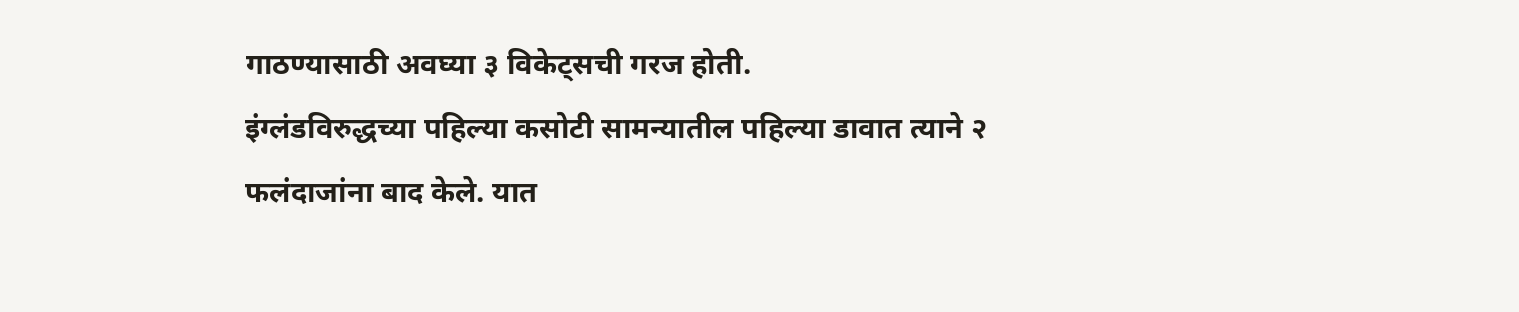गाठण्यासाठी अवघ्या ३ विकेट्सची गरज होती.
इंग्लंडविरुद्धच्या पहिल्या कसोटी सामन्यातील पहिल्या डावात त्याने २ फलंदाजांना बाद केले. यात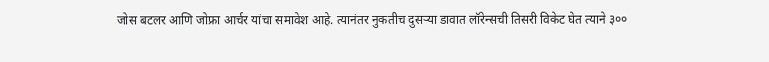जोस बटलर आणि जोफ्रा आर्चर यांचा समावेश आहे. त्यानंतर नुकतीच दुसऱ्या डावात लॉरेन्सची तिसरी विकेट घेत त्याने ३००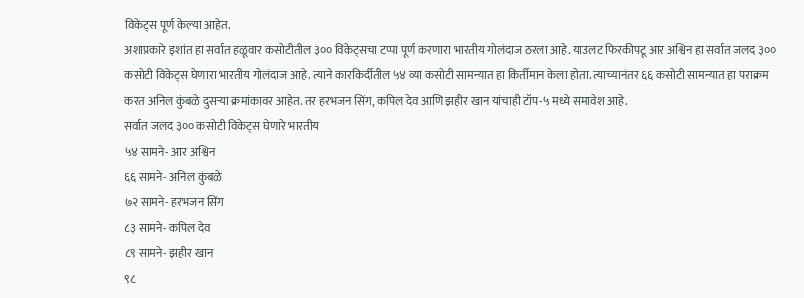विकेट्स पूर्ण केल्या आहेत.
अशाप्रकारे इशांत हा सर्वात हळूवार कसोटीतील ३०० विकेट्सचा टप्पा पूर्ण करणारा भारतीय गोलंदाज ठरला आहे. याउलट फिरकीपटू आर अश्विन हा सर्वात जलद ३०० कसोटी विकेट्स घेणारा भारतीय गोलंदाज आहे. त्याने कारकिर्दीतील ५४ व्या कसोटी सामन्यात हा किर्तीमान केला होता. त्याच्यानंतर ६६ कसोटी सामन्यात हा पराक्रम करत अनिल कुंबळे दुसऱ्या क्रमांकावर आहेत. तर हरभजन सिंग, कपिल देव आणि झहीर खान यांचाही टॉप-५ मध्ये समावेश आहे.
सर्वात जलद ३०० कसोटी विकेट्स घेणारे भारतीय
५४ सामने- आर अश्विन
६६ सामने- अनिल कुंबळे
७२ सामने- हरभजन सिंग
८३ सामने- कपिल देव
८९ सामने- झहीर खान
९८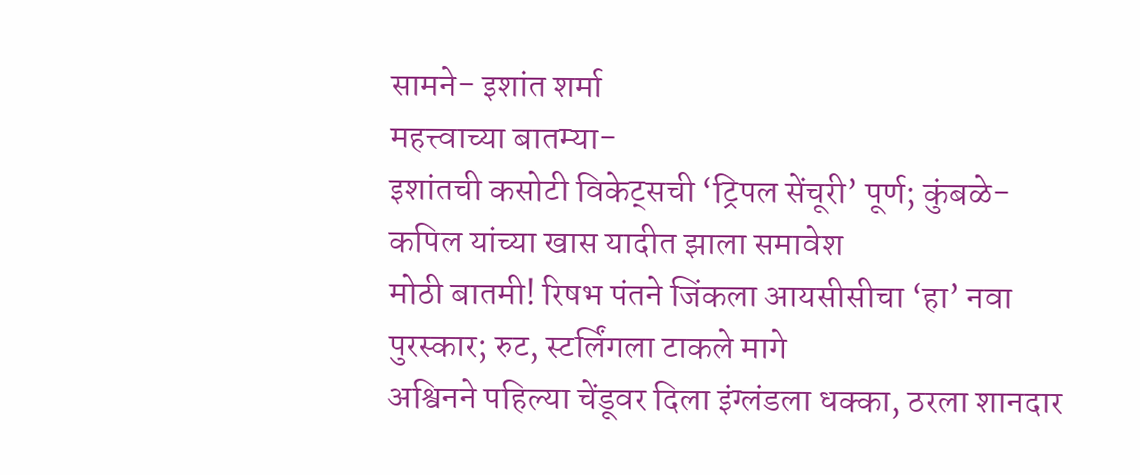सामने- इशांत शर्मा
महत्त्वाच्या बातम्या-
इशांतची कसोटी विकेट्सची ‘ट्रिपल सेंचूरी’ पूर्ण; कुंबळे-कपिल यांच्या खास यादीत झाला समावेश
मोठी बातमी! रिषभ पंतने जिंकला आयसीसीचा ‘हा’ नवा पुरस्कार; रुट, स्टर्लिंगला टाकले मागे
अश्विनने पहिल्या चेंडूवर दिला इंग्लंडला धक्का, ठरला शानदार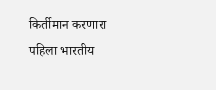किर्तीमान करणारा पहिला भारतीय